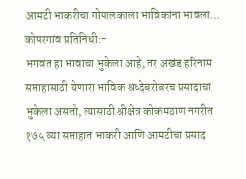आमटी भाकरीचा गोपालकाला भाविकांना भावला…
कोपरगांव प्रतिनिधी:-
भगवंत हा भावाचा भुकेला आहे, तर अखंड हरिनाम सप्ताहासाठी येणारा भाविक श्रध्देबरोबरच प्रसादाचा भुकेला असतो, त्यासाठी श्रीक्षेत्र कोकमठाण नगरीत १७५ व्या सप्ताहात भाकरी आणि आमटीचा प्रसाद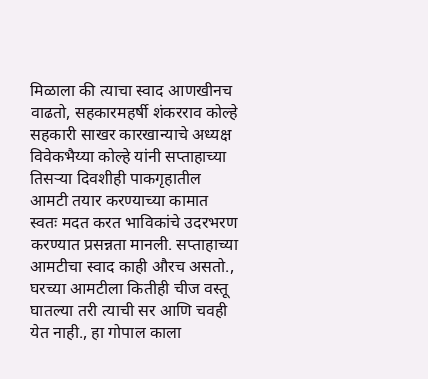मिळाला की त्याचा स्वाद आणखीनच वाढतो, सहकारमहर्षी शंकरराव कोल्हे सहकारी साखर कारखान्याचे अध्यक्ष विवेकभैय्या कोल्हे यांनी सप्ताहाच्या तिसऱ्या दिवशीही पाकगृहातील आमटी तयार करण्याच्या कामात स्वतः मदत करत भाविकांचे उदरभरण करण्यात प्रसन्नता मानली. सप्ताहाच्या आमटीचा स्वाद काही औरच असतो., घरच्या आमटीला कितीही चीज वस्तू घातल्या तरी त्याची सर आणि चवही येत नाही., हा गोपाल काला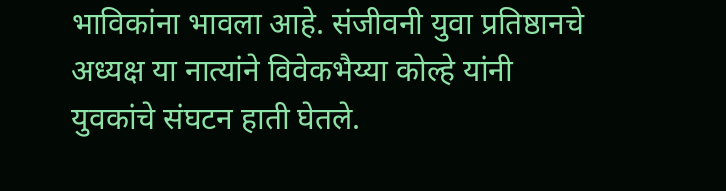भाविकांना भावला आहे. संजीवनी युवा प्रतिष्ठानचे अध्यक्ष या नात्यांने विवेकभैय्या कोल्हे यांनी युवकांचे संघटन हाती घेतले.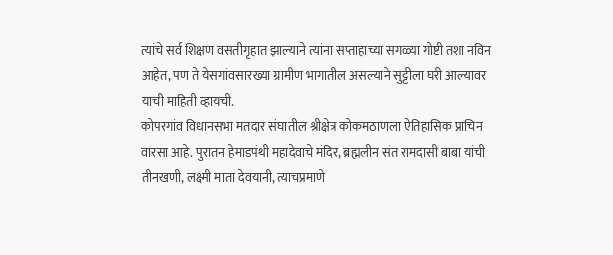त्यांचे सर्व शिक्षण वसतीगृहात झाल्याने त्यांना सप्ताहाच्या सगळ्या गोष्टी तशा नविन आहेत, पण ते येसगांवसारख्या ग्रामीण भागातील असल्याने सुट्टीला घरी आल्यावर याची माहिती व्हायची.
कोपरगांव विधानसभा मतदार संघातील श्रीक्षेत्र कोकमठाणला ऐतिहासिक प्राचिन वारसा आहे. पुरातन हेमाडपंथी महादेवाचे मंदिर, ब्रह्मलीन संत रामदासी बाबा यांची तीनखणी, लक्ष्मी माता देवयानी, त्याचप्रमाणे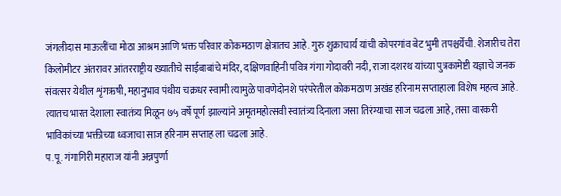जंगलीदास माऊलींचा मोठा आश्रम आणि भक्त परिवार कोकमठाण क्षेत्रातच आहे. गुरु शुक्राचार्य यांची कोपरगांव बेट भुमी तपश्चर्येची. शेजारीच तेरा किलोमीटर अंतरावर आंतरराष्ट्रीय ख्यातीचे साईबाबांचे मंदिर, दक्षिणवाहिनी पवित्र गंगा गोदावरी नदी, राजा दशरथ यांच्या पुत्रकामेष्टी यज्ञाचे जनक संवत्सर येथील शृंगऋषी, महानुभाव पंथीय चक्रधर स्वामी त्यामुळे पावणेदोनशे परंपरेतील कोकमठाण अखंड हरिनाम सप्ताहाला विशेष महत्व आहे. त्यातच भारत देशाला स्वातंत्र्य मिळून ७५ वर्षे पूर्ण झाल्यांने अमृतमहोत्सवी स्वातंत्र्य दिनाला जसा तिरंग्याचा साज चढला आहे, तसा वारकरी भाविकांच्या भक्तीच्या ध्वजाचा साज हरिनाम सप्ताह ला चढला आहे.
प.पू. गंगागिरी महाराज यांनी अन्नपुर्णा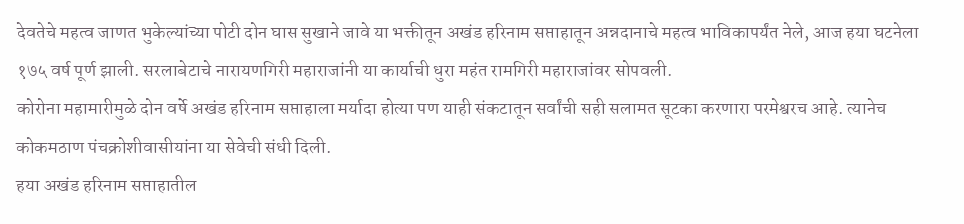देवतेचे महत्व जाणत भुकेल्यांच्या पोटी दोन घास सुखाने जावे या भक्तीतून अखंड हरिनाम सप्ताहातून अन्नदानाचे महत्व भाविकापर्यंत नेले, आज हया घटनेला १७५ वर्ष पूर्ण झाली. सरलाबेटाचे नारायणगिरी महाराजांनी या कार्याची धुरा महंत रामगिरी महाराजांवर सोपवली.
कोरोना महामारीमुळे दोन वर्षे अखंड हरिनाम सप्ताहाला मर्यादा होत्या पण याही संकटातून सर्वांची सही सलामत सूटका करणारा परमेश्वरच आहे. त्यानेच कोकमठाण पंचक्रोशीवासीयांना या सेवेची संधी दिली.
हया अखंड हरिनाम सप्ताहातील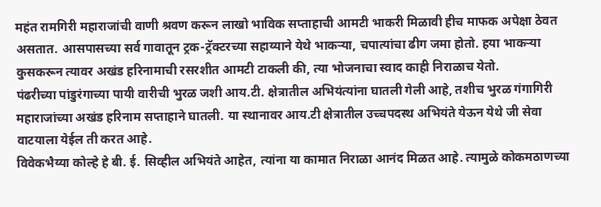महंत रामगिरी महाराजांची वाणी श्रवण करून लाखो भाविक सप्ताहाची आमटी भाकरी मिळावी हीच माफक अपेक्षा ठेवत असतात. आसपासच्या सर्व गावातून ट्रक-ट्रॅक्टरच्या सहाय्याने येथे भाकऱ्या, चपात्यांचा ढीग जमा होतो. हया भाकऱ्या कुसकरून त्यावर अखंड हरिनामाची रसरशीत आमटी टाकली की, त्या भोजनाचा स्वाद काही निराळाच येतो.
पंढरीच्या पांडुरंगाच्या पायी वारीची भुरळ जशी आय.टी. क्षेत्रातील अभियंत्यांना घातली गेली आहे, तशीच भुरळ गंगागिरी महाराजांच्या अखंड हरिनाम सप्ताहाने घातली. या स्थानावर आय.टी क्षेत्रातील उच्चपदस्थ अभियंते येऊन येथे जी सेवा वाटयाला येईल ती करत आहे.
विवेकभैय्या कोल्हे हे बी. ई. सिव्हील अभियंते आहेत, त्यांना या कामात निराळा आनंद मिळत आहे. त्यामुळे कोकमठाणच्या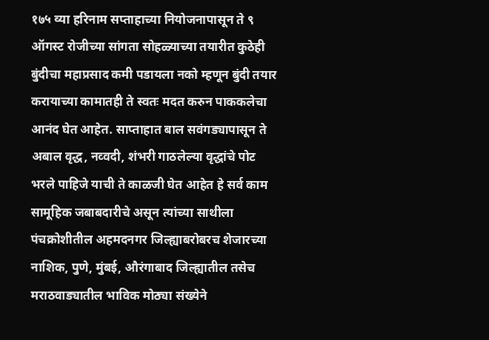१७५ व्या हरिनाम सप्ताहाच्या नियोजनापासून ते ९ ऑगस्ट रोजीच्या सांगता सोहळ्याच्या तयारीत कुठेही बुंदीचा महाप्रसाद कमी पडायला नको म्हणून बुंदी तयार करायाच्या कामातही ते स्वतः मदत करुन पाककलेचा आनंद घेत आहेत. साप्ताहात बाल सवंगड्यापासून ते अबाल वृद्ध, नव्वदी, शंभरी गाठलेल्या वृद्धांचे पोट भरले पाहिजे याची ते काळजी घेत आहेत हे सर्व काम सामूहिक जबाबदारीचे असून त्यांच्या साथीला पंचक्रोशीतील अहमदनगर जिल्ह्याबरोबरच शेजारच्या नाशिक, पुणे, मुंबई, औरंगाबाद जिल्ह्यातील तसेच मराठवाड्यातील भाविक मोठ्या संख्येने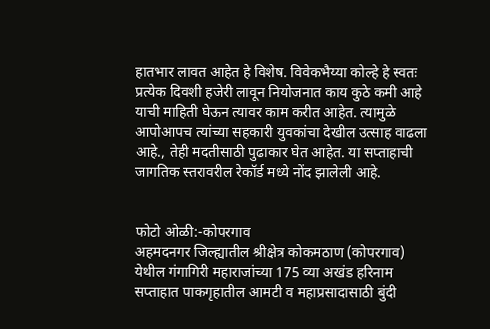हातभार लावत आहेत हे विशेष. विवेकभैय्या कोल्हे हे स्वतः प्रत्येक दिवशी हजेरी लावून नियोजनात काय कुठे कमी आहे याची माहिती घेऊन त्यावर काम करीत आहेत. त्यामुळे आपोआपच त्यांच्या सहकारी युवकांचा देखील उत्साह वाढला आहे., तेही मदतीसाठी पुढाकार घेत आहेत. या सप्ताहाची जागतिक स्तरावरील रेकॉर्ड मध्ये नोंद झालेली आहे.


फोटो ओळी:-कोपरगाव
अहमदनगर जिल्ह्यातील श्रीक्षेत्र कोकमठाण (कोपरगाव) येथील गंगागिरी महाराजांच्या 175 व्या अखंड हरिनाम सप्ताहात पाकगृहातील आमटी व महाप्रसादासाठी बुंदी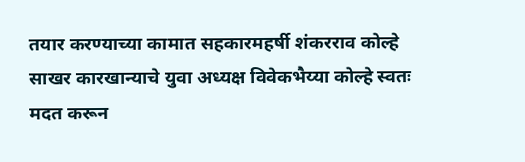तयार करण्याच्या कामात सहकारमहर्षी शंकरराव कोल्हे साखर कारखान्याचे युवा अध्यक्ष विवेकभैय्या कोल्हे स्वतः मदत करून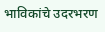भाविकांचे उदरभरण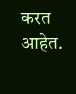करत आहेत.